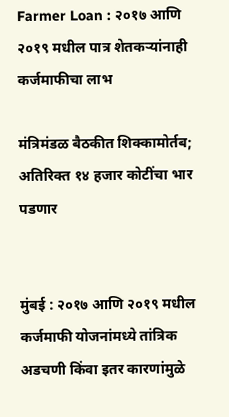Farmer Loan : २०१७ आणि २०१९ मधील पात्र शेतकऱ्यांनाही कर्जमाफीचा लाभ

मंत्रिमंडळ बैठकीत शिक्कामोर्तब; अतिरिक्त १४ हजार कोटींचा भार पडणार


मुंबई : २०१७ आणि २०१९ मधील कर्जमाफी योजनांमध्ये तांत्रिक अडचणी किंवा इतर कारणांमुळे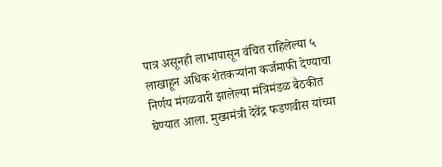पात्र असूनही लाभापासून वंचित राहिलेल्या ५ लाखाहून अधिक शेतकऱ्यांना कर्जमाफी देण्याचा निर्णय मंगळवारी झालेल्या मंत्रिमंडळ बैठकीत घेण्यात आला. मुख्यमंत्री देवेंद्र फडणवीस यांच्या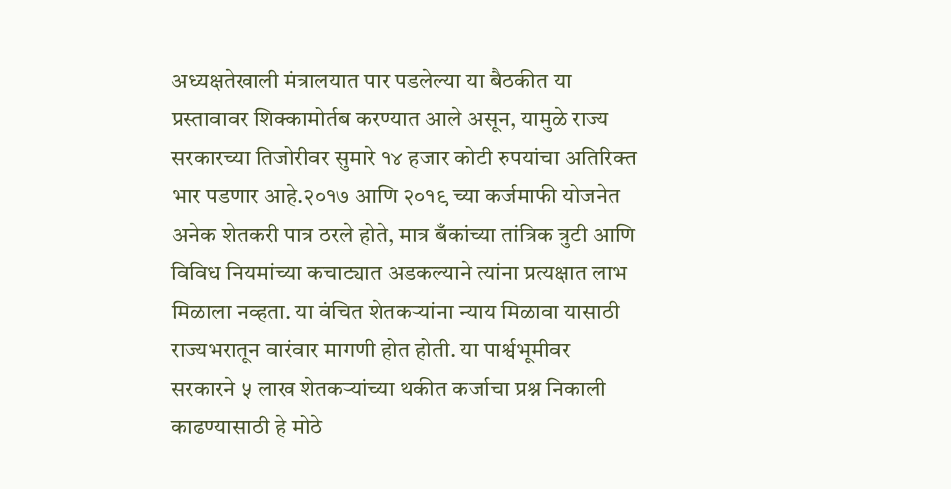अध्यक्षतेखाली मंत्रालयात पार पडलेल्या या बैठकीत या प्रस्तावावर शिक्कामोर्तब करण्यात आले असून, यामुळे राज्य सरकारच्या तिजोरीवर सुमारे १४ हजार कोटी रुपयांचा अतिरिक्त भार पडणार आहे.२०१७ आणि २०१९ च्या कर्जमाफी योजनेत अनेक शेतकरी पात्र ठरले होते, मात्र बँकांच्या तांत्रिक त्रुटी आणि विविध नियमांच्या कचाट्यात अडकल्याने त्यांना प्रत्यक्षात लाभ मिळाला नव्हता. या वंचित शेतकऱ्यांना न्याय मिळावा यासाठी राज्यभरातून वारंवार मागणी होत होती. या पार्श्वभूमीवर सरकारने ५ लाख शेतकऱ्यांच्या थकीत कर्जाचा प्रश्न निकाली काढण्यासाठी हे मोठे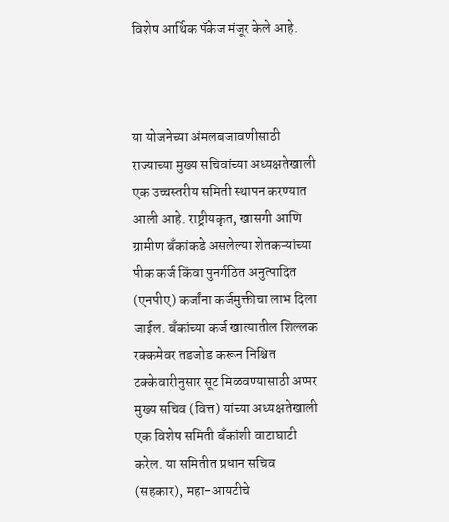विशेष आर्थिक पॅकेज मंजूर केले आहे.



या योजनेच्या अंमलबजावणीसाठी राज्याच्या मुख्य सचिवांच्या अध्यक्षतेखाली एक उच्चस्तरीय समिती स्थापन करण्यात आली आहे. राष्ट्रीयकृत, खासगी आणि ग्रामीण बँकांकडे असलेल्या शेतकऱ्यांच्या पीक कर्ज किंवा पुनर्गठित अनुत्पादित (एनपीए) कर्जांना कर्जमुक्तीचा लाभ दिला जाईल. बँकांच्या कर्ज खात्यातील शिल्लक रक्कमेवर तडजोड करून निश्चित टक्केवारीनुसार सूट मिळवण्यासाठी अप्पर मुख्य सचिव (वित्त) यांच्या अध्यक्षतेखाली एक विशेष समिती बँकांशी वाटाघाटी करेल. या समितीत प्रधान सचिव (सहकार), महा-आयटीचे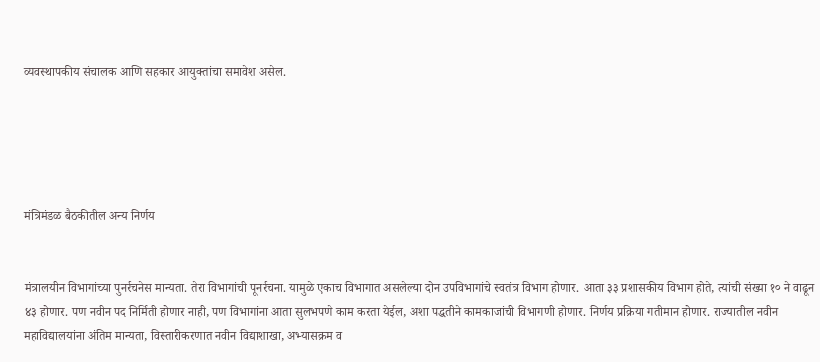व्यवस्थापकीय संचालक आणि सहकार आयुक्तांचा समावेश असेल.





मंत्रिमंडळ बैठकीतील अन्य निर्णय


मंत्रालयीन विभागांच्या पुनर्रचनेस मान्यता. तेरा विभागांची पूनर्रचना. यामुळे एकाच विभागात असलेल्या दोन उपविभागांचे स्वतंत्र विभाग होणार. आता ३३ प्रशासकीय विभाग होते, त्यांची संख्या १० ने वाढून ४३ होणार. पण नवीन पद निर्मिती होणार नाही, पण विभागांना आता सुलभपणे काम करता येईल, अशा पद्धतीने कामकाजांची विभागणी होणार. निर्णय प्रक्रिया गतीमान होणार. राज्यातील नवीन महाविद्यालयांना अंतिम मान्यता, विस्तारीकरणात नवीन विद्याशाखा, अभ्यासक्रम व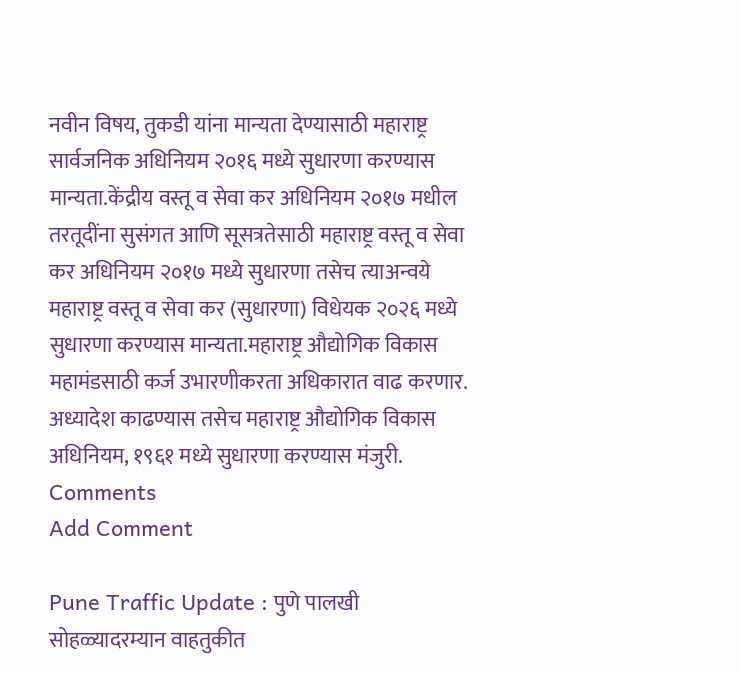नवीन विषय, तुकडी यांना मान्यता देण्यासाठी महाराष्ट्र सार्वजनिक अधिनियम २०१६ मध्ये सुधारणा करण्यास मान्यता.केंद्रीय वस्तू व सेवा कर अधिनियम २०१७ मधील तरतूदींना सुसंगत आणि सूसत्रतेसाठी महाराष्ट्र वस्तू व सेवा कर अधिनियम २०१७ मध्ये सुधारणा तसेच त्याअन्वये महाराष्ट्र वस्तू व सेवा कर (सुधारणा) विधेयक २०२६ मध्ये सुधारणा करण्यास मान्यता.महाराष्ट्र औद्योगिक विकास महामंडसाठी कर्ज उभारणीकरता अधिकारात वाढ करणार. अध्यादेश काढण्यास तसेच महाराष्ट्र औद्योगिक विकास अधिनियम, १९६१ मध्ये सुधारणा करण्यास मंजुरी.
Comments
Add Comment

Pune Traffic Update : पुणे पालखी सोहळ्यादरम्यान वाहतुकीत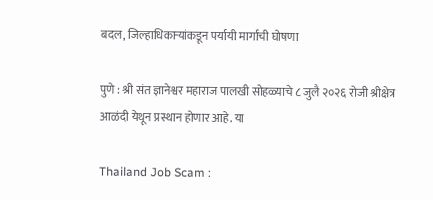बदल, जिल्हाधिकाऱ्यांकडून पर्यायी मार्गांची घोषणा

पुणे : श्री संत ज्ञानेश्वर महाराज पालखी सोहळ्याचे ८ जुलै २०२६ रोजी श्रीक्षेत्र आळंदी येथून प्रस्थान होणार आहे. या

Thailand Job Scam :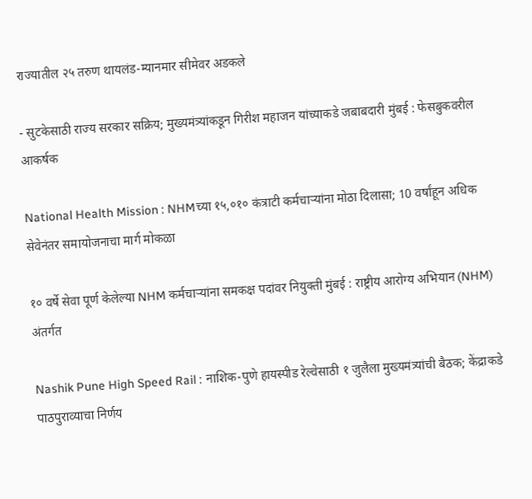राज्यातील २५ तरुण थायलंड-म्यानमार सीमेवर अडकले

- सुटकेसाठी राज्य सरकार सक्रिय; मुख्यमंत्र्यांकडून गिरीश महाजन यांच्याकडे जबाबदारी मुंबई : फेसबुकवरील आकर्षक

National Health Mission : NHMच्या १५,०१० कंत्राटी कर्मचाऱ्यांना मोठा दिलासा; 10 वर्षांहून अधिक सेवेनंतर समायोजनाचा मार्ग मोकळा

१० वर्षे सेवा पूर्ण केलेल्या NHM कर्मचाऱ्यांना समकक्ष पदांवर नियुक्ती मुंबई : राष्ट्रीय आरोग्य अभियान (NHM) अंतर्गत

Nashik Pune High Speed Rail : नाशिक-पुणे हायस्पीड रेल्वेसाठी १ जुलैला मुख्यमंत्र्यांची बैठक; केंद्राकडे पाठपुराव्याचा निर्णय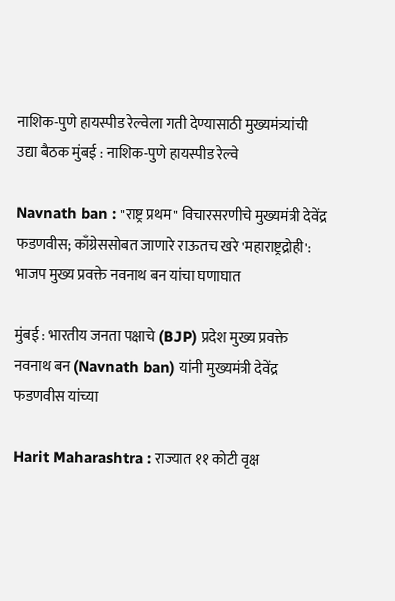नाशिक-पुणे हायस्पीड रेल्वेला गती देण्यासाठी मुख्यमंत्र्यांची उद्या बैठक मुंबई : नाशिक-पुणे हायस्पीड रेल्वे

Navnath ban : "राष्ट्र प्रथम" विचारसरणीचे मुख्यमंत्री देवेंद्र फडणवीस; काँग्रेससोबत जाणारे राऊतच खरे 'महाराष्ट्रद्रोही': भाजप मुख्य प्रवक्ते नवनाथ बन यांचा घणाघात

मुंबई : भारतीय जनता पक्षाचे (BJP) प्रदेश मुख्य प्रवक्ते नवनाथ बन (Navnath ban) यांनी मुख्यमंत्री देवेंद्र फडणवीस यांच्या

Harit Maharashtra : राज्यात ११ कोटी वृक्ष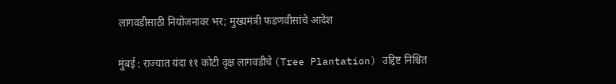लागवडीसाठी नियोजनावर भर; मुख्यमंत्री फडणवीसांचे आदेश

मुंबई : राज्यात यंदा ११ कोटी वृक्ष लागवडीचे (Tree Plantation) उद्दिष्ट निश्चित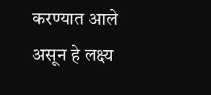करण्यात आले असून हे लक्ष्य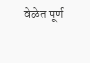वेळेत पूर्ण